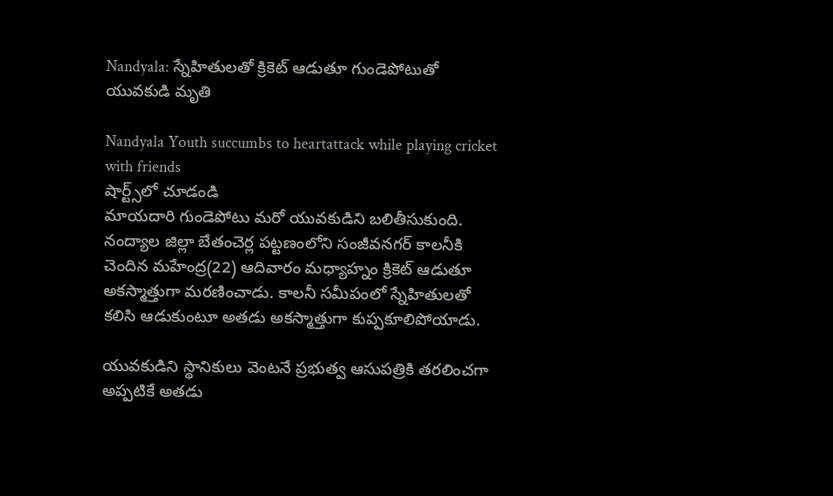Nandyala: స్నేహితులతో క్రికెట్ ఆడుతూ గుండెపోటుతో యువకుడి మృతి

Nandyala Youth succumbs to heartattack while playing cricket with friends
షార్ట్స్‌లో చూడండి
మాయదారి గుండెపోటు మరో యువకుడిని బలితీసుకుంది. నంద్యాల జిల్లా బేతంచెర్ల పట్టణంలోని సంజీవనగర్ కాలనీకి చెందిన మహేంద్ర(22) ఆదివారం మధ్యాహ్నం క్రికెట్ ఆడుతూ అకస్మాత్తుగా మరణించాడు. కాలనీ సమీపంలో స్నేహితులతో కలిసి ఆడుకుంటూ అతడు అకస్మాత్తుగా కుప్పకూలిపోయాడు.

యువకుడిని స్థానికులు వెంటనే ప్రభుత్వ ఆసుపత్రికి తరలించగా అప్పటికే అతడు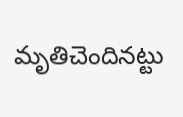మృతిచెందినట్టు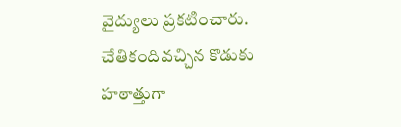వైద్యులు ప్రకటించారు. చేతికందివచ్చిన కొడుకు హఠాత్తుగా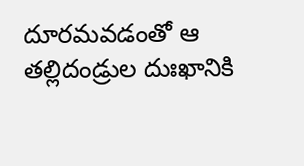దూరమవడంతో ఆ తల్లిదండ్రుల దుఃఖానికి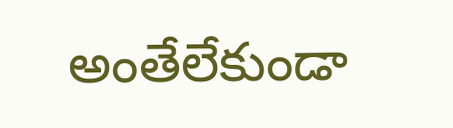అంతేలేకుండా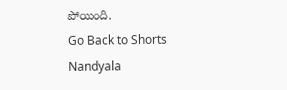పోయింది.
Go Back to Shorts
Nandyala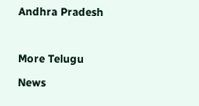Andhra Pradesh

More Telugu News